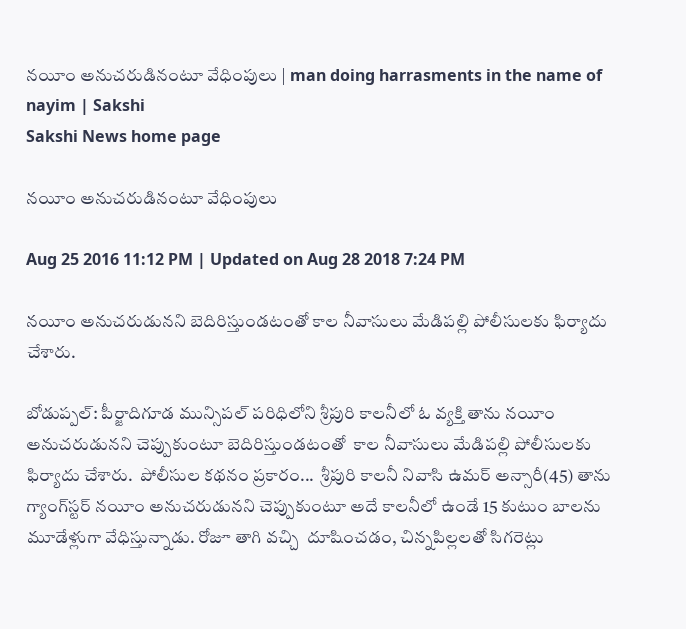నయీం అనుచరుడినంటూ వేధింపులు | man doing harrasments in the name of nayim | Sakshi
Sakshi News home page

నయీం అనుచరుడినంటూ వేధింపులు

Aug 25 2016 11:12 PM | Updated on Aug 28 2018 7:24 PM

నయీం అనుచరుడునని బెదిరిస్తుండటంతో కాల నీవాసులు మేడిపల్లి పోలీసులకు ఫిర్యాదు చేశారు.

బోడుప్పల్‌: పీర్జాదిగూడ మున్సిపల్‌ పరిధిలోని శ్రీపురి కాలనీలో ఓ వ్యక్తి తాను నయీం అనుచరుడునని చెప్పుకుంటూ బెదిరిస్తుండటంతో  కాల నీవాసులు మేడిపల్లి పోలీసులకు ఫిర్యాదు చేశారు.  పోలీసుల కథనం ప్రకారం...  శ్రీపురి కాలనీ నివాసి ఉమర్‌ అన్సారీ(45) తాను గ్యాంగ్‌స్టర్‌ నయీం అనుచరుడునని చెప్పుకుంటూ అదే కాలనీలో ఉండే 15 కుటుం బాలను మూడేళ్లుగా వేధిస్తున్నాడు. రోజూ తాగి వచ్చి  దూషించడం, చిన్నపిల్లలతో సిగరెట్లు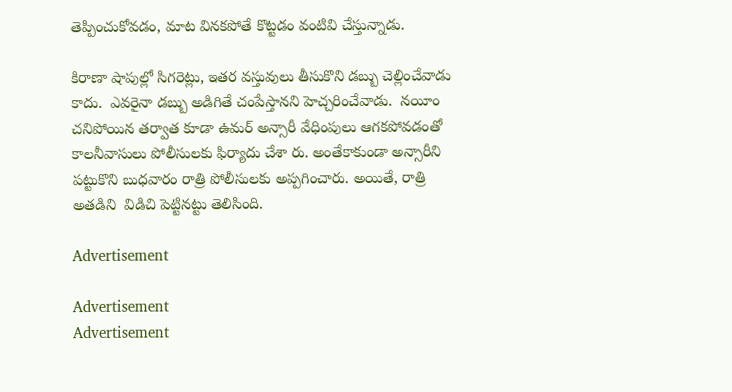తెప్పించుకోవడం, మాట వినకపోతే కొట్టడం వంటివి చేస్తున్నాడు.

కిరాణా షాపుల్లో సిగరెట్లు, ఇతర వస్తువులు తీసుకొని డబ్బు చెల్లించేవాడు కాదు.  ఎవరైనా డబ్బు అడిగితే చంపేస్తానని హెచ్చరించేవాడు.  నయీం చనిపోయిన తర్వాత కూడా ఉమర్‌ అన్సారీ వేధింపులు ఆగకపోవడంతో కాలనీవాసులు పోలీసులకు ఫిర్యాదు చేశా రు. అంతేకాకుండా అన్సారీని పట్టుకొని బుధవారం రాత్రి పోలీసులకు అప్పగించారు. అయితే, రాత్రి అతడిని  విడిచి పెట్టినట్టు తెలిసింది.

Advertisement

Advertisement
Advertisement